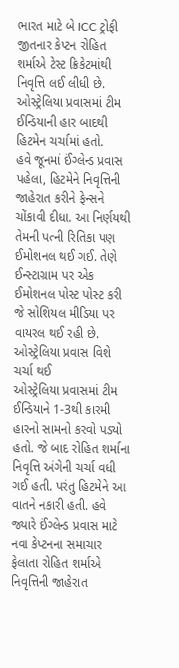ભારત માટે બે ICC ટ્રોફી જીતનાર કેપ્ટન રોહિત શર્માએ ટેસ્ટ ક્રિકેટમાંથી નિવૃત્તિ લઈ લીધી છે. ઓસ્ટ્રેલિયા પ્રવાસમાં ટીમ ઈન્ડિયાની હાર બાદથી હિટમેન ચર્ચામાં હતો.
હવે જૂનમાં ઈંગ્લેન્ડ પ્રવાસ પહેલા, હિટમેને નિવૃત્તિની જાહેરાત કરીને ફેન્સને ચોંકાવી દીધા. આ નિર્ણયથી તેમની પત્ની રિતિકા પણ ઈમોશનલ થઈ ગઈ. તેણે ઈન્સ્ટાગ્રામ પર એક ઈમોશનલ પોસ્ટ પોસ્ટ કરી જે સોશિયલ મીડિયા પર વાયરલ થઈ રહી છે.
ઓસ્ટ્રેલિયા પ્રવાસ વિશે ચર્ચા થઈ
ઓસ્ટ્રેલિયા પ્રવાસમાં ટીમ ઈન્ડિયાને 1-3થી કારમી હારનો સામનો કરવો પડ્યો હતો. જે બાદ રોહિત શર્માના નિવૃત્તિ અંગેની ચર્ચા વધી ગઈ હતી. પરંતુ હિટમેને આ વાતને નકારી હતી. હવે જ્યારે ઈંગ્લેન્ડ પ્રવાસ માટે નવા કેપ્ટનના સમાચાર ફેલાતા રોહિત શર્માએ નિવૃત્તિની જાહેરાત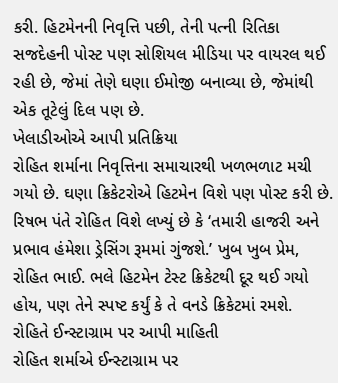કરી. હિટમેનની નિવૃત્તિ પછી, તેની પત્ની રિતિકા સજદેહની પોસ્ટ પણ સોશિયલ મીડિયા પર વાયરલ થઈ રહી છે, જેમાં તેણે ઘણા ઈમોજી બનાવ્યા છે, જેમાંથી એક તૂટેલું દિલ પણ છે.
ખેલાડીઓએ આપી પ્રતિક્રિયા
રોહિત શર્માના નિવૃત્તિના સમાચારથી ખળભળાટ મચી ગયો છે. ઘણા ક્રિકેટરોએ હિટમેન વિશે પણ પોસ્ટ કરી છે. રિષભ પંતે રોહિત વિશે લખ્યું છે કે ‘તમારી હાજરી અને પ્રભાવ હંમેશા ડ્રેસિંગ રૂમમાં ગુંજશે.’ ખુબ ખુબ પ્રેમ, રોહિત ભાઈ. ભલે હિટમેન ટેસ્ટ ક્રિકેટથી દૂર થઈ ગયો હોય, પણ તેને સ્પષ્ટ કર્યું કે તે વનડે ક્રિકેટમાં રમશે.
રોહિતે ઈન્સ્ટાગ્રામ પર આપી માહિતી
રોહિત શર્માએ ઈન્સ્ટાગ્રામ પર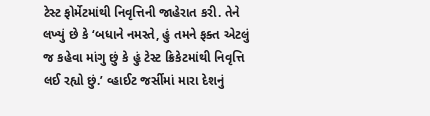ટેસ્ટ ફોર્મેટમાંથી નિવૃત્તિની જાહેરાત કરી. તેને લખ્યું છે કે ‘બધાને નમસ્તે, હું તમને ફક્ત એટલું જ કહેવા માંગુ છું કે હું ટેસ્ટ ક્રિકેટમાંથી નિવૃત્તિ લઈ રહ્યો છું.’ વ્હાઈટ જર્સીમાં મારા દેશનું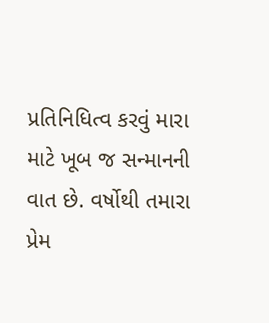પ્રતિનિધિત્વ કરવું મારા માટે ખૂબ જ સન્માનની વાત છે. વર્ષોથી તમારા પ્રેમ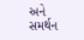અને સમર્થન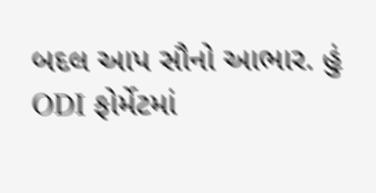બદલ આપ સૌનો આભાર. હું ODI ફોર્મેટમાં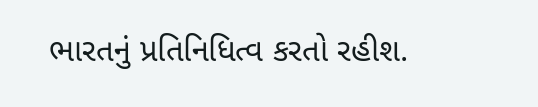ભારતનું પ્રતિનિધિત્વ કરતો રહીશ.